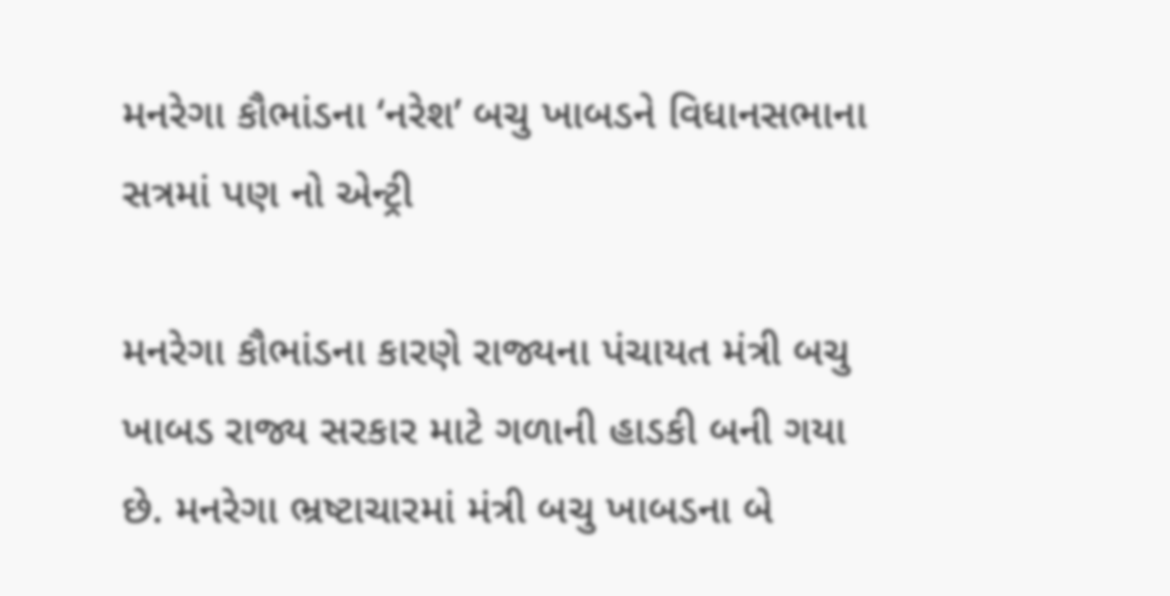મનરેગા કૌભાંડના ‘નરેશ’ બચુ ખાબડને વિધાનસભાના સત્રમાં પણ નો એન્ટ્રી

મનરેગા કૌભાંડના કારણે રાજ્યના પંચાયત મંત્રી બચુ ખાબડ રાજ્ય સરકાર માટે ગળાની હાડકી બની ગયા છે. મનરેગા ભ્રષ્ટાચારમાં મંત્રી બચુ ખાબડના બે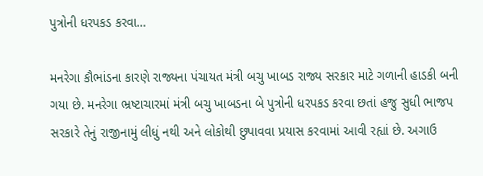પુત્રોની ધરપકડ કરવા…

મનરેગા કૌભાંડના કારણે રાજ્યના પંચાયત મંત્રી બચુ ખાબડ રાજ્ય સરકાર માટે ગળાની હાડકી બની ગયા છે. મનરેગા ભ્રષ્ટાચારમાં મંત્રી બચુ ખાબડના બે પુત્રોની ધરપકડ કરવા છતાં હજુ સુધી ભાજપ સરકારે તેનું રાજીનામું લીધું નથી અને લોકોથી છુપાવવા પ્રયાસ કરવામાં આવી રહ્યાં છે. અગાઉ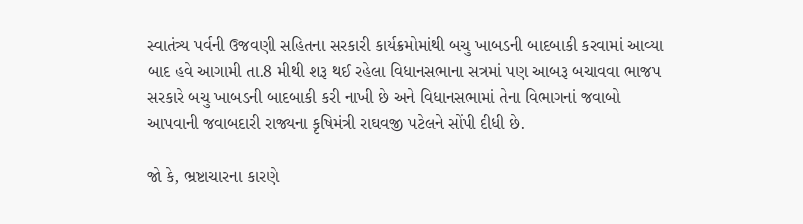સ્વાતંત્ર્ય પર્વની ઉજવણી સહિતના સરકારી કાર્યક્રમોમાંથી બચુ ખાબડની બાદબાકી કરવામાં આવ્યા બાદ હવે આગામી તા.8 મીથી શરૂ થઈ રહેલા વિધાનસભાના સત્રમાં પણ આબરૂ બચાવવા ભાજપ સરકારે બચુ ખાબડની બાદબાકી કરી નાખી છે અને વિધાનસભામાં તેના વિભાગનાં જવાબો આપવાની જવાબદારી રાજ્યના કૃષિમંત્રી રાઘવજી પટેલને સોંપી દીધી છે.

જો કે, ભ્રષ્ટાચારના કારણે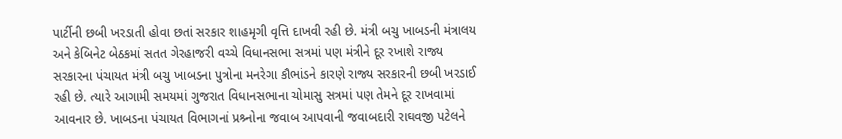પાર્ટીની છબી ખરડાતી હોવા છતાં સરકાર શાહમૃગી વૃત્તિ દાખવી રહી છે. મંત્રી બચુ ખાબડની મંત્રાલય અને કેબિનેટ બેઠકમાં સતત ગેરહાજરી વચ્ચે વિધાનસભા સત્રમાં પણ મંત્રીને દૂર રખાશે રાજ્ય સરકારના પંચાયત મંત્રી બચુ ખાબડના પુત્રોના મનરેગા કૌભાંડને કારણે રાજ્ય સરકારની છબી ખરડાઈ રહી છે. ત્યારે આગામી સમયમાં ગુજરાત વિધાનસભાના ચોમાસુ સત્રમાં પણ તેમને દૂર રાખવામાં આવનાર છે. ખાબડના પંચાયત વિભાગનાં પ્રશ્ર્નોના જવાબ આપવાની જવાબદારી રાઘવજી પટેલને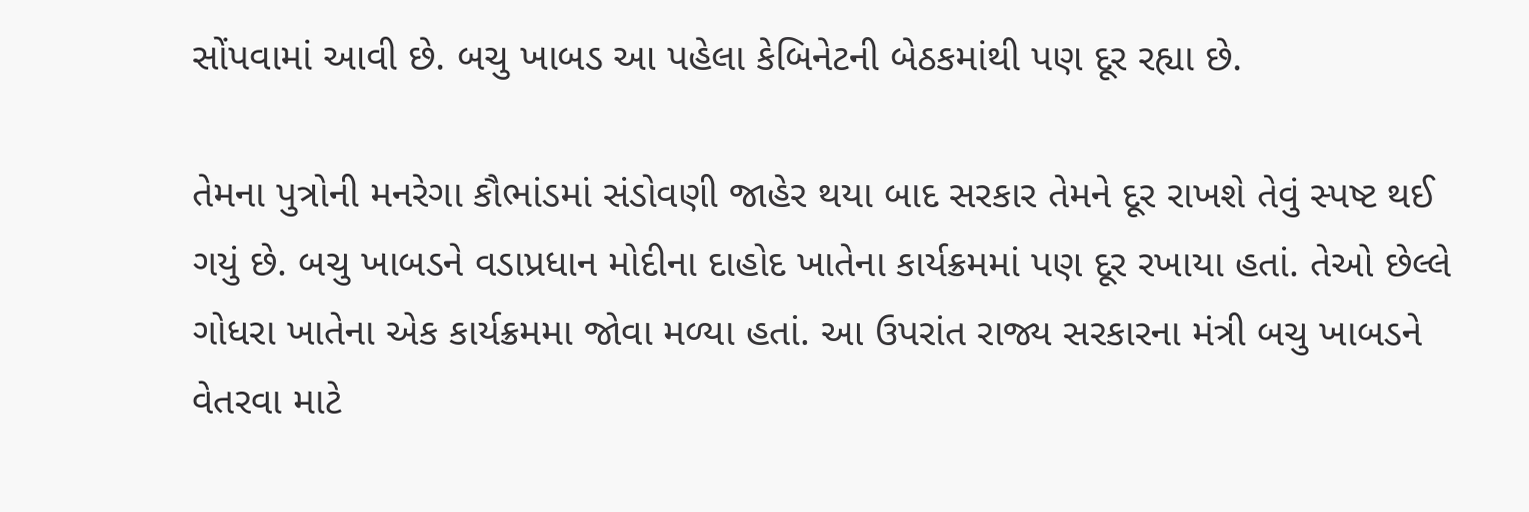સોંપવામાં આવી છે. બચુ ખાબડ આ પહેલા કેબિનેટની બેઠકમાંથી પણ દૂર રહ્યા છે.

તેમના પુત્રોની મનરેગા કૌભાંડમાં સંડોવણી જાહેર થયા બાદ સરકાર તેમને દૂર રાખશે તેવું સ્પષ્ટ થઈ ગયું છે. બચુ ખાબડને વડાપ્રધાન મોદીના દાહોદ ખાતેના કાર્યક્રમમાં પણ દૂર રખાયા હતાં. તેઓ છેલ્લે ગોધરા ખાતેના એક કાર્યક્રમમા જોવા મળ્યા હતાં. આ ઉપરાંત રાજ્ય સરકારના મંત્રી બચુ ખાબડને વેતરવા માટે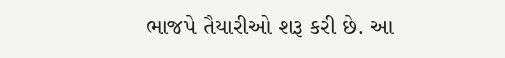ભાજપે તૈયારીઓ શરૂ કરી છે. આ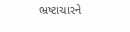ભ્રષ્ટાચારને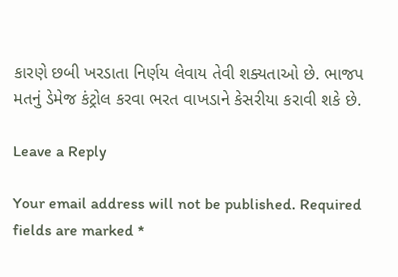કારણે છબી ખરડાતા નિર્ણય લેવાય તેવી શક્યતાઓ છે. ભાજપ મતનું ડેમેજ કંટ્રોલ કરવા ભરત વાખડાને કેસરીયા કરાવી શકે છે.

Leave a Reply

Your email address will not be published. Required fields are marked *